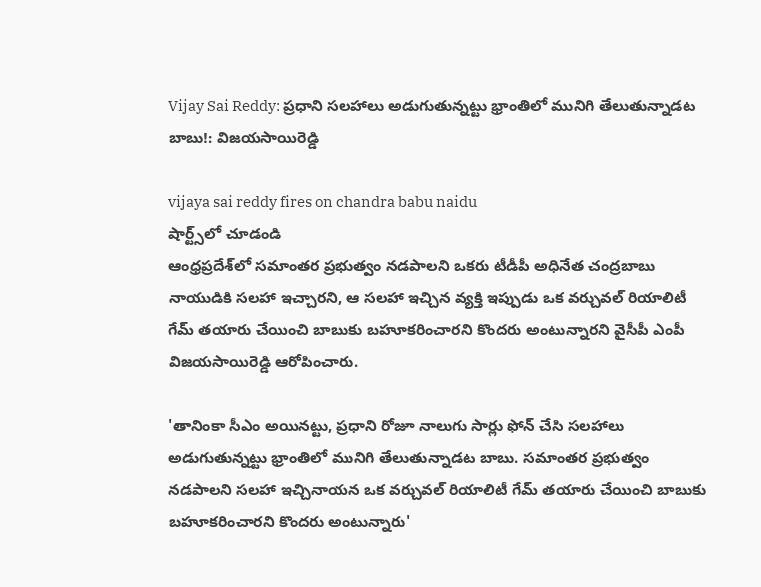Vijay Sai Reddy: ప్రధాని సలహాలు అడుగుతున్నట్టు భ్రాంతిలో మునిగి తేలుతున్నాడట బాబు!: విజయసాయిరెడ్డి

vijaya sai reddy fires on chandra babu naidu
షార్ట్స్‌లో చూడండి
ఆంధ్రప్రదేశ్‌లో సమాంతర ప్రభుత్వం నడపాలని ఒకరు టీడీపీ అధినేత చంద్రబాబు నాయుడికి సలహా ఇచ్చారని, ఆ సలహా ఇచ్చిన వ్యక్తి ఇప్పుడు ఒక వర్చువల్ రియాలిటీ గేమ్ తయారు చేయించి బాబుకు బహూకరించారని కొందరు అంటున్నారని వైసీపీ ఎంపీ విజయసాయిరెడ్డి ఆరోపించారు.

'తానింకా సీఎం అయినట్టు, ప్రధాని రోజూ నాలుగు సార్లు ఫోన్ చేసి సలహాలు అడుగుతున్నట్టు భ్రాంతిలో మునిగి తేలుతున్నాడట బాబు. సమాంతర ప్రభుత్వం నడపాలని సలహా ఇచ్చినాయన ఒక వర్చువల్ రియాలిటీ గేమ్ తయారు చేయించి బాబుకు బహూకరించారని కొందరు అంటున్నారు'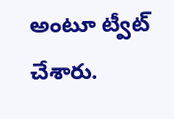అంటూ ట్వీట్ చేశారు.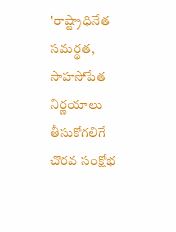'రాష్ట్రాధినేత సమర్థత, సాహసోపేత నిర్ణయాలు తీసుకోగలిగే చొరవ సంక్షోభ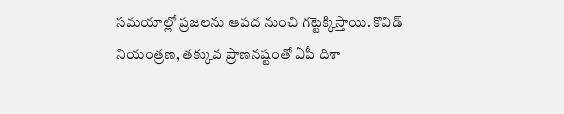సమయాల్లో ప్రజలను ఆపద నుంచి గట్టెక్కిస్తాయి. కొవిడ్ నియంత్రణ, తక్కువ ప్రాణనష్టంతో ఏపీ దిశా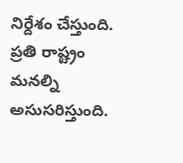నిర్దేశం చేస్తుంది. ప్రతి రాష్ట్రం మనల్ని అసుసరిస్తుంది.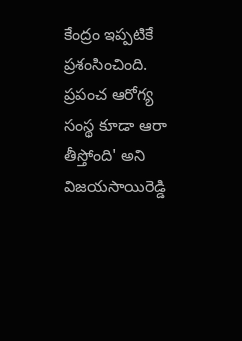కేంద్రం ఇప్పటికే ప్రశంసించింది. ప్రపంచ ఆరోగ్య సంస్థ కూడా ఆరా తీస్తోంది' అని విజయసాయిరెడ్డి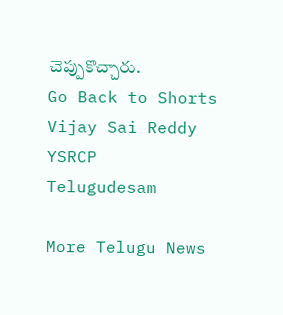చెప్పుకొచ్చారు.
Go Back to Shorts
Vijay Sai Reddy
YSRCP
Telugudesam

More Telugu News